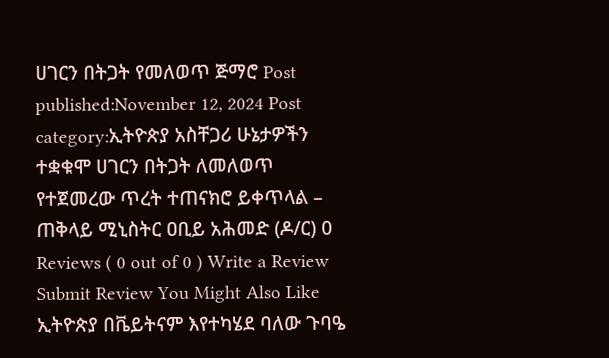ሀገርን በትጋት የመለወጥ ጅማሮ Post published:November 12, 2024 Post category:ኢትዮጵያ አስቸጋሪ ሁኔታዎችን ተቋቁሞ ሀገርን በትጋት ለመለወጥ የተጀመረው ጥረት ተጠናክሮ ይቀጥላል – ጠቅላይ ሚኒስትር ዐቢይ አሕመድ (ዶ/ር) 0 Reviews ( 0 out of 0 ) Write a Review Submit Review You Might Also Like ኢትዮጵያ በቬይትናም እየተካሄደ ባለው ጉባዔ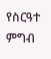የስርዓተ ምግብ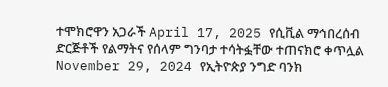ተሞክሮዋን አጋራች April 17, 2025 የሲቪል ማኅበረሰብ ድርጅቶች የልማትና የሰላም ግንባታ ተሳትፏቸው ተጠናክሮ ቀጥሏል November 29, 2024 የኢትዮጵያ ንግድ ባንክ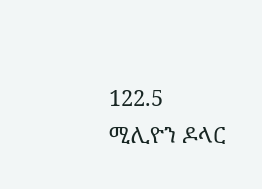122.5 ሚሊዮን ዶላር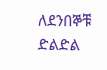ለደንበኞቹ ድልድል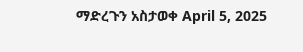ማድረጉን አስታወቀ April 5, 2025